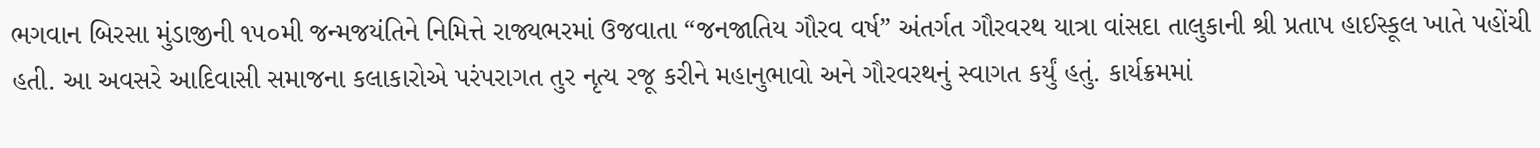ભગવાન બિરસા મુંડાજીની ૧૫૦મી જન્મજયંતિને નિમિત્તે રાજ્યભરમાં ઉજવાતા “જનજાતિય ગૌરવ વર્ષ” અંતર્ગત ગૌરવરથ યાત્રા વાંસદા તાલુકાની શ્રી પ્રતાપ હાઈસ્કૂલ ખાતે પહોંચી હતી. આ અવસરે આદિવાસી સમાજના કલાકારોએ પરંપરાગત તુર નૃત્ય રજૂ કરીને મહાનુભાવો અને ગૌરવરથનું સ્વાગત કર્યું હતું. કાર્યક્રમમાં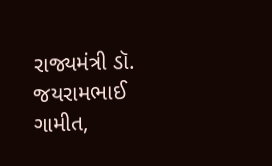રાજ્યમંત્રી ડૉ. જયરામભાઈ ગામીત,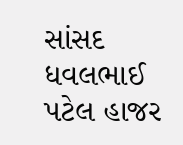સાંસદ ધવલભાઈ પટેલ હાજર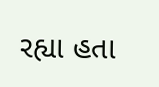રહ્યા હતા